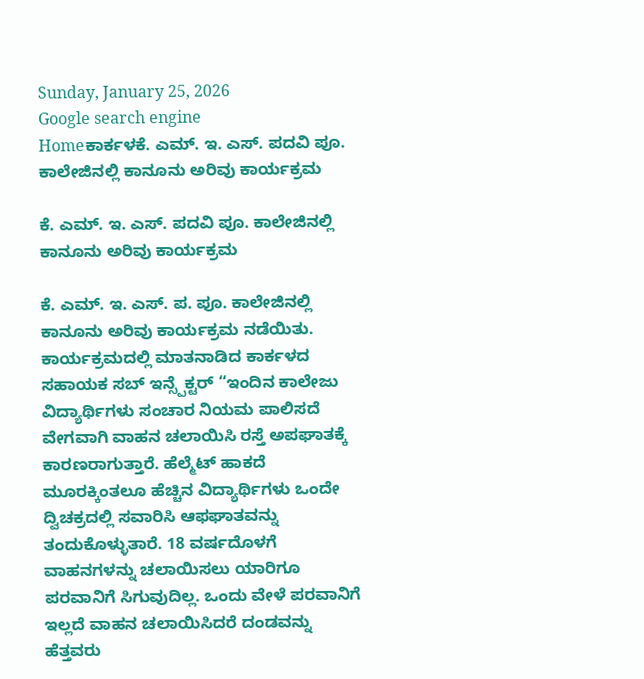Sunday, January 25, 2026
Google search engine
Homeಕಾರ್ಕಳಕೆ. ಎಮ್. ಇ. ಎಸ್. ಪದವಿ ಪೂ. ಕಾಲೇಜಿನಲ್ಲಿ ಕಾನೂನು ಅರಿವು ಕಾರ್ಯಕ್ರಮ

ಕೆ. ಎಮ್. ಇ. ಎಸ್. ಪದವಿ ಪೂ. ಕಾಲೇಜಿನಲ್ಲಿ ಕಾನೂನು ಅರಿವು ಕಾರ್ಯಕ್ರಮ

ಕೆ. ಎಮ್. ಇ. ಎಸ್. ಪ. ಪೂ. ಕಾಲೇಜಿನಲ್ಲಿ ಕಾನೂನು ಅರಿವು ಕಾರ್ಯಕ್ರಮ ನಡೆಯಿತು. ಕಾರ್ಯಕ್ರಮದಲ್ಲಿ ಮಾತನಾಡಿದ ಕಾರ್ಕಳದ ಸಹಾಯಕ ಸಬ್ ಇನ್ಸ್ಪೆಕ್ಟರ್ “ಇಂದಿನ ಕಾಲೇಜು ವಿದ್ಯಾರ್ಥಿಗಳು ಸಂಚಾರ ನಿಯಮ ಪಾಲಿಸದೆ ವೇಗವಾಗಿ ವಾಹನ ಚಲಾಯಿಸಿ ರಸ್ತೆ ಅಪಘಾತಕ್ಕೆ ಕಾರಣರಾಗುತ್ತಾರೆ. ಹೆಲ್ಮೆಟ್ ಹಾಕದೆ ಮೂರಕ್ಕಿಂತಲೂ ಹೆಚ್ಚಿನ ವಿದ್ಯಾರ್ಥಿಗಳು ಒಂದೇ ದ್ವಿಚಕ್ರದಲ್ಲಿ ಸವಾರಿಸಿ ಆಫಘಾತವನ್ನು ತಂದುಕೊಳ್ಳುತಾರೆ. 18 ವರ್ಷದೊಳಗೆ ವಾಹನಗಳನ್ನು ಚಲಾಯಿಸಲು ಯಾರಿಗೂ ಪರವಾನಿಗೆ ಸಿಗುವುದಿಲ್ಲ. ಒಂದು ವೇಳೆ ಪರವಾನಿಗೆ ಇಲ್ಲದೆ ವಾಹನ ಚಲಾಯಿಸಿದರೆ ದಂಡವನ್ನು ಹೆತ್ತವರು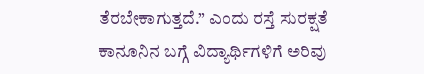ತೆರಬೇಕಾಗುತ್ತದೆ.” ಎಂದು ರಸ್ತೆ ಸುರಕ್ಷತೆ ಕಾನೂನಿನ ಬಗ್ಗೆ ವಿದ್ಯಾರ್ಥಿಗಳಿಗೆ ಅರಿವು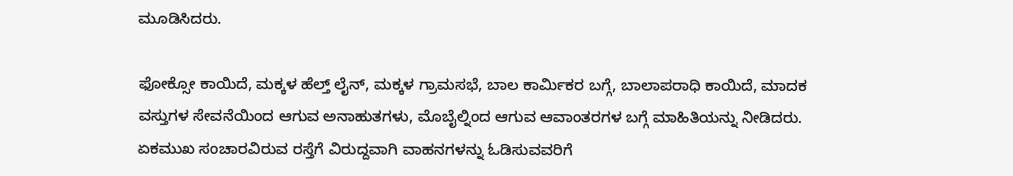ಮೂಡಿಸಿದರು.

ಫೋಕ್ಸೋ ಕಾಯಿದೆ, ಮಕ್ಕಳ ಹೆಲ್ತ್ ಲೈನ್, ಮಕ್ಕಳ ಗ್ರಾಮಸಭೆ, ಬಾಲ ಕಾರ್ಮಿಕರ ಬಗ್ಗೆ, ಬಾಲಾಪರಾಧಿ ಕಾಯಿದೆ, ಮಾದಕ ವಸ್ತುಗಳ ಸೇವನೆಯಿಂದ ಆಗುವ ಅನಾಹುತಗಳು, ಮೊಬೈಲ್ನಿಂದ ಆಗುವ ಆವಾಂತರಗಳ ಬಗ್ಗೆ ಮಾಹಿತಿಯನ್ನು ನೀಡಿದರು. ಏಕಮುಖ ಸಂಚಾರವಿರುವ ರಸ್ತೆಗೆ ವಿರುದ್ದವಾಗಿ ವಾಹನಗಳನ್ನು ಓಡಿಸುವವರಿಗೆ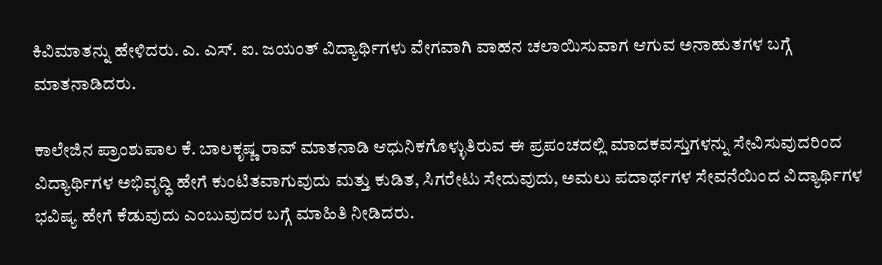ಕಿವಿಮಾತನ್ನು ಹೇಳಿದರು. ಎ. ಎಸ್. ಐ. ಜಯಂತ್ ವಿದ್ಯಾರ್ಥಿಗಳು ವೇಗವಾಗಿ ವಾಹನ ಚಲಾಯಿಸುವಾಗ ಆಗುವ ಅನಾಹುತಗಳ ಬಗ್ಗೆ ಮಾತನಾಡಿದರು.

ಕಾಲೇಜಿನ ಪ್ರಾಂಶುಪಾಲ ಕೆ. ಬಾಲಕೃಷ್ಣ ರಾವ್ ಮಾತನಾಡಿ ಆಧುನಿಕಗೊಳ್ಳುತಿರುವ ಈ ಪ್ರಪಂಚದಲ್ಲಿ ಮಾದಕವಸ್ತುಗಳನ್ನು ಸೇವಿಸುವುದರಿಂದ ವಿದ್ಯಾರ್ಥಿಗಳ ಅಭಿವೃದ್ಧಿ ಹೇಗೆ ಕುಂಟಿತವಾಗುವುದು ಮತ್ತು ಕುಡಿತ, ಸಿಗರೇಟು ಸೇದುವುದು, ಅಮಲು ಪದಾರ್ಥಗಳ ಸೇವನೆಯಿಂದ ವಿದ್ಯಾರ್ಥಿಗಳ ಭವಿಷ್ಯ ಹೇಗೆ ಕೆಡುವುದು ಎಂಬುವುದರ ಬಗ್ಗೆ ಮಾಹಿತಿ ನೀಡಿದರು.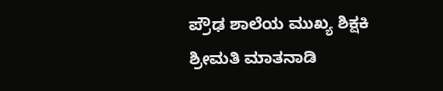ಪ್ರೌಢ ಶಾಲೆಯ ಮುಖ್ಯ ಶಿಕ್ಷಕಿ ಶ್ರೀಮತಿ ಮಾತನಾಡಿ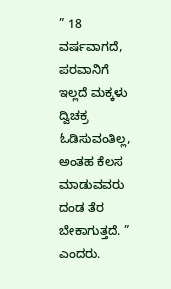” 18 ವರ್ಷವಾಗದೆ, ಪರವಾನಿಗೆ ಇಲ್ಲದೆ ಮಕ್ಕಳು ದ್ವಿಚಕ್ರ ಓಡಿಸುವಂತಿಲ್ಲ, ಅಂತಹ ಕೆಲಸ ಮಾಡುವವರು ದಂಡ ತೆರ ಬೇಕಾಗುತ್ತದೆ. ” ಎಂದರು.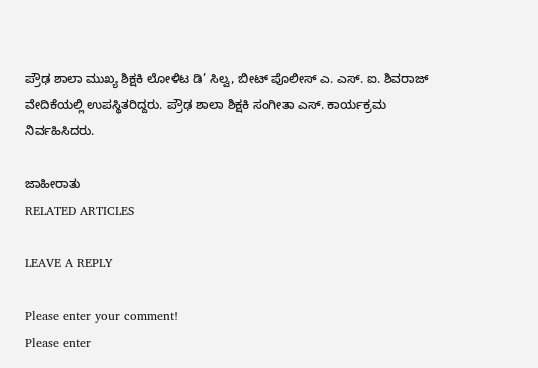ಪ್ರೌಢ ಶಾಲಾ ಮುಖ್ಯ ಶಿಕ್ಷಕಿ ಲೋಳಿಟ ಡಿ’ ಸಿಲ್ವ, ಬೀಟ್ ಪೊಲೀಸ್ ಎ. ಎಸ್. ಐ. ಶಿವರಾಜ್ ವೇದಿಕೆಯಲ್ಲಿ ಉಪಸ್ಥಿತರಿದ್ದರು. ಪ್ರೌಢ ಶಾಲಾ ಶಿಕ್ಷಕಿ ಸಂಗೀತಾ ಎಸ್. ಕಾರ್ಯಕ್ರಮ ನಿರ್ವಹಿಸಿದರು.

ಜಾಹೀರಾತು
RELATED ARTICLES

LEAVE A REPLY

Please enter your comment!
Please enter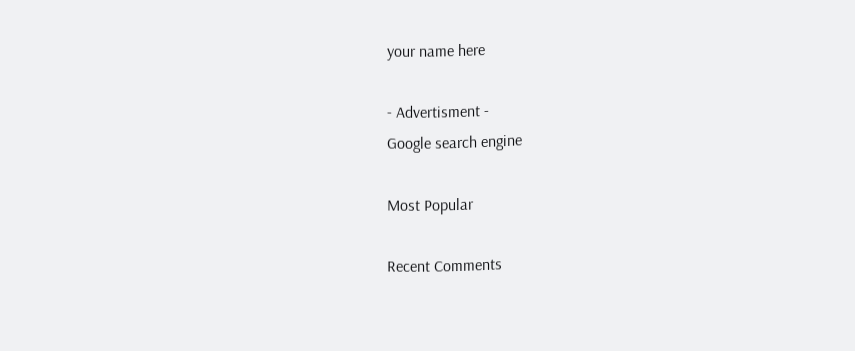your name here

- Advertisment -
Google search engine

Most Popular

Recent Comments